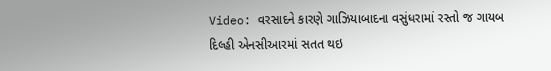Video: વરસાદને કારણે ગાઝિયાબાદના વસુંધરામાં રસ્તો જ ગાયબ
દિલ્હી એનસીઆરમાં સતત થઇ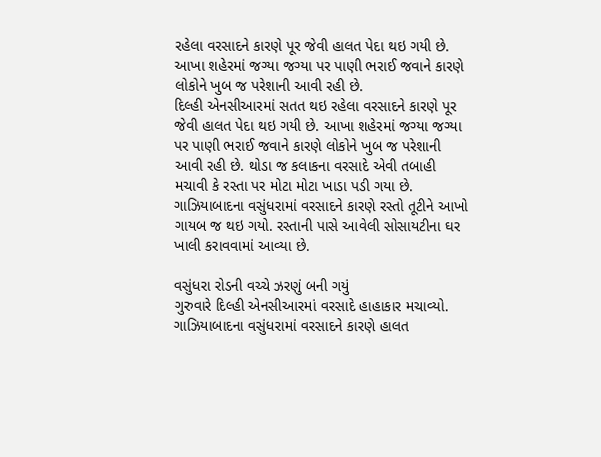રહેલા વરસાદને કારણે પૂર જેવી હાલત પેદા થઇ ગયી છે. આખા શહેરમાં જગ્યા જગ્યા પર પાણી ભરાઈ જવાને કારણે લોકોને ખુબ જ પરેશાની આવી રહી છે.
દિલ્હી એનસીઆરમાં સતત થઇ રહેલા વરસાદને કારણે પૂર જેવી હાલત પેદા થઇ ગયી છે. આખા શહેરમાં જગ્યા જગ્યા પર પાણી ભરાઈ જવાને કારણે લોકોને ખુબ જ પરેશાની આવી રહી છે. થોડા જ કલાકના વરસાદે એવી તબાહી મચાવી કે રસ્તા પર મોટા મોટા ખાડા પડી ગયા છે. ગાઝિયાબાદના વસુંધરામાં વરસાદને કારણે રસ્તો તૂટીને આખો ગાયબ જ થઇ ગયો. રસ્તાની પાસે આવેલી સોસાયટીના ઘર ખાલી કરાવવામાં આવ્યા છે.

વસુંધરા રોડની વચ્ચે ઝરણું બની ગયું
ગુરુવારે દિલ્હી એનસીઆરમાં વરસાદે હાહાકાર મચાવ્યો. ગાઝિયાબાદના વસુંધરામાં વરસાદને કારણે હાલત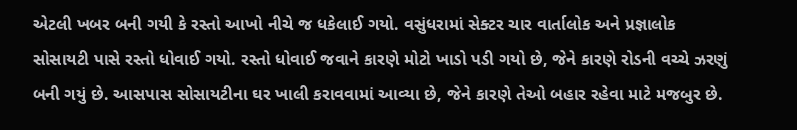એટલી ખબર બની ગયી કે રસ્તો આખો નીચે જ ધકેલાઈ ગયો. વસુંધરામાં સેક્ટર ચાર વાર્તાલોક અને પ્રજ્ઞાલોક સોસાયટી પાસે રસ્તો ધોવાઈ ગયો. રસ્તો ધોવાઈ જવાને કારણે મોટો ખાડો પડી ગયો છે, જેને કારણે રોડની વચ્ચે ઝરણું બની ગયું છે. આસપાસ સોસાયટીના ઘર ખાલી કરાવવામાં આવ્યા છે, જેને કારણે તેઓ બહાર રહેવા માટે મજબુર છે.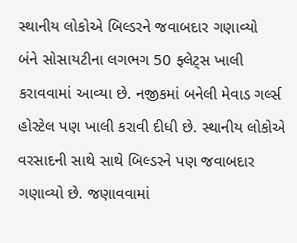સ્થાનીય લોકોએ બિલ્ડરને જવાબદાર ગણાવ્યો
બંને સોસાયટીના લગભગ 50 ફ્લેટ્સ ખાલી કરાવવામાં આવ્યા છે. નજીકમાં બનેલી મેવાડ ગર્લ્સ હોસ્ટેલ પણ ખાલી કરાવી દીધી છે. સ્થાનીય લોકોએ વરસાદની સાથે સાથે બિલ્ડરને પણ જવાબદાર ગણાવ્યો છે. જણાવવામાં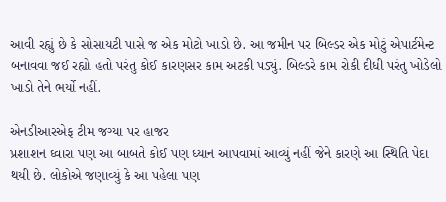આવી રહ્યું છે કે સોસાયટી પાસે જ એક મોટો ખાડો છે. આ જમીન પર બિલ્ડર એક મોટું એપાર્ટમેન્ટ બનાવવા જઈ રહ્યો હતો પરંતુ કોઈ કારણસર કામ અટકી પડ્યું. બિલ્ડરે કામ રોકી દીધી પરંતુ ખોડેલો ખાડો તેને ભર્યો નહીં.

એનડીઆરએફ ટીમ જગ્યા પર હાજર
પ્રશાશન ઘ્વારા પણ આ બાબતે કોઈ પણ ધ્યાન આપવામાં આવ્યું નહીં જેને કારણે આ સ્થિતિ પેદા થયી છે. લોકોએ જણાવ્યું કે આ પહેલા પણ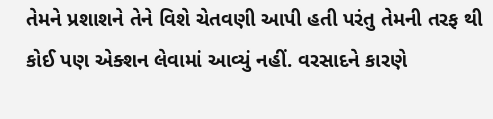તેમને પ્રશાશને તેને વિશે ચેતવણી આપી હતી પરંતુ તેમની તરફ થી કોઈ પણ એક્શન લેવામાં આવ્યું નહીં. વરસાદને કારણે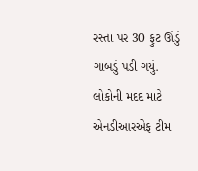રસ્તા પર 30 ફુટ ઊંડું ગાબડું પડી ગયું. લોકોની મદદ માટે એનડીઆરએફ ટીમ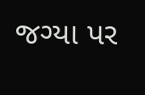જગ્યા પર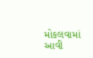મોકલવામાં આવી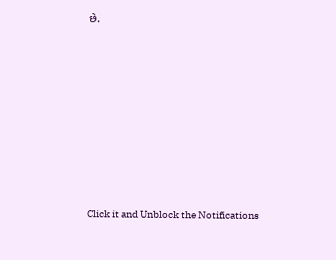છે.












Click it and Unblock the Notifications